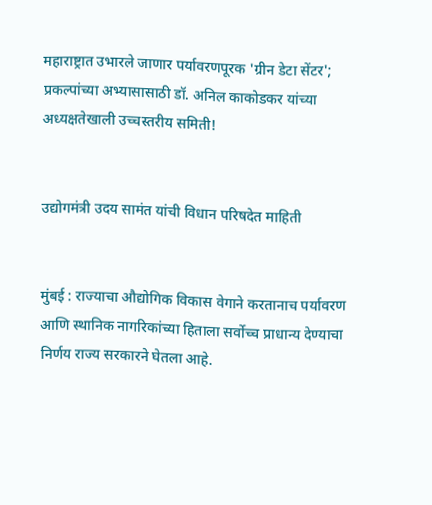महाराष्ट्रात उभारले जाणार पर्यावरणपूरक 'ग्रीन डेटा सेंटर'; प्रकल्पांच्या अभ्यासासाठी डॉ. अनिल काकोडकर यांच्या अध्यक्षतेखाली उच्चस्तरीय समिती!


उद्योगमंत्री उदय सामंत यांची विधान परिषदेत माहिती


मुंबई : राज्याचा औद्योगिक विकास वेगाने करतानाच पर्यावरण आणि स्थानिक नागरिकांच्या हिताला सर्वोच्च प्राधान्य देण्याचा निर्णय राज्य सरकारने घेतला आहे.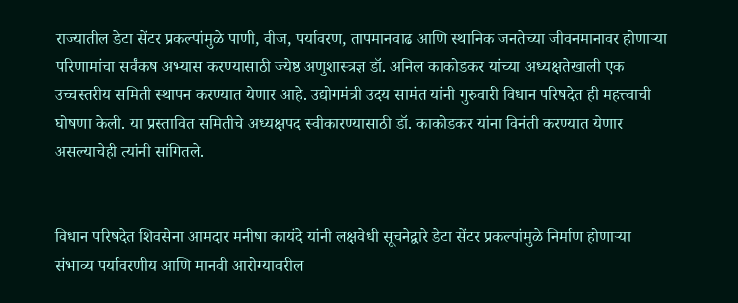राज्यातील डेटा सेंटर प्रकल्पांमुळे पाणी, वीज, पर्यावरण, तापमानवाढ आणि स्थानिक जनतेच्या जीवनमानावर होणाऱ्या परिणामांचा सर्वंकष अभ्यास करण्यासाठी ज्येष्ठ अणुशास्त्रज्ञ डॉ. अनिल काकोडकर यांच्या अध्यक्षतेखाली एक उच्चस्तरीय समिती स्थापन करण्यात येणार आहे. उद्योगमंत्री उदय सामंत यांनी गुरुवारी विधान परिषदेत ही महत्त्वाची घोषणा केली. या प्रस्तावित समितीचे अध्यक्षपद स्वीकारण्यासाठी डॉ. काकोडकर यांना विनंती करण्यात येणार असल्याचेही त्यांनी सांगितले.


विधान परिषदेत शिवसेना आमदार मनीषा कायंदे यांनी लक्षवेधी सूचनेद्वारे डेटा सेंटर प्रकल्पांमुळे निर्माण होणाऱ्या संभाव्य पर्यावरणीय आणि मानवी आरोग्यावरील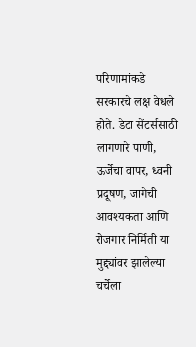परिणामांकडे सरकारचे लक्ष वेधले होते. डेटा सेंटर्ससाठी लागणारे पाणी, ऊर्जेचा वापर, ध्वनी प्रदूषण, जागेची आवश्यकता आणि रोजगार निर्मिती या मुद्द्यांवर झालेल्या चर्चेला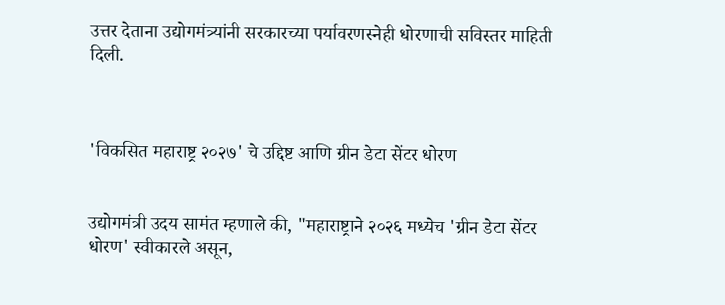उत्तर देताना उद्योगमंत्र्यांनी सरकारच्या पर्यावरणस्नेही धोरणाची सविस्तर माहिती दिली.



'विकसित महाराष्ट्र २०२७' चे उद्दिष्ट आणि ग्रीन डेटा सेंटर धोरण


उद्योगमंत्री उदय सामंत म्हणाले की, "महाराष्ट्राने २०२६ मध्येच 'ग्रीन डेटा सेंटर धोरण' स्वीकारले असून,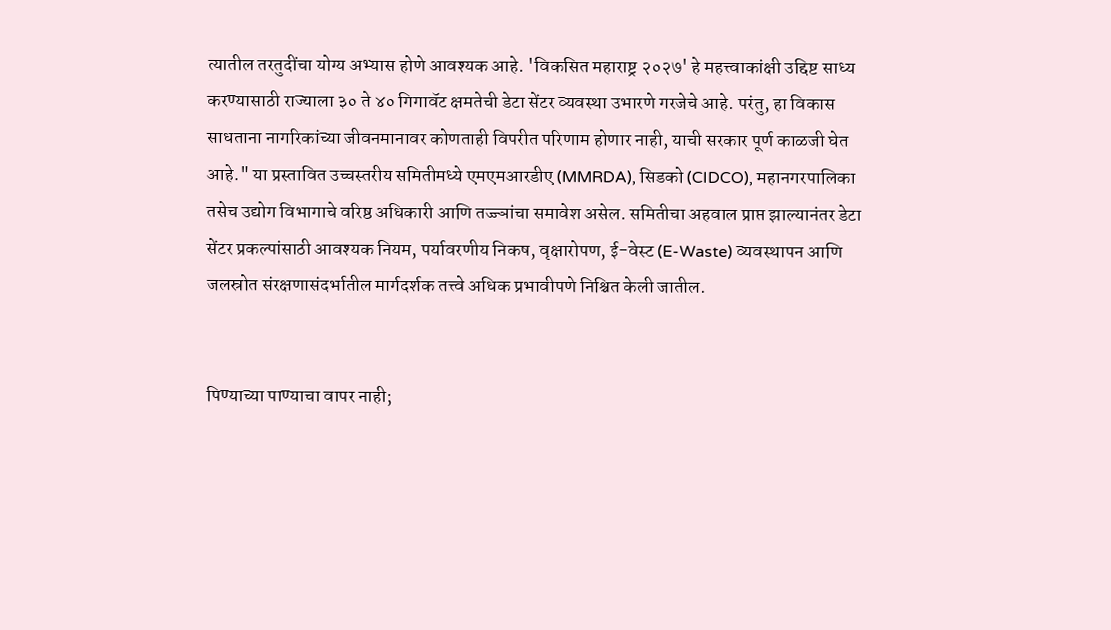त्यातील तरतुदींचा योग्य अभ्यास होणे आवश्यक आहे. 'विकसित महाराष्ट्र २०२७' हे महत्त्वाकांक्षी उद्दिष्ट साध्य करण्यासाठी राज्याला ३० ते ४० गिगावॅट क्षमतेची डेटा सेंटर व्यवस्था उभारणे गरजेचे आहे. परंतु, हा विकास साधताना नागरिकांच्या जीवनमानावर कोणताही विपरीत परिणाम होणार नाही, याची सरकार पूर्ण काळजी घेत आहे." या प्रस्तावित उच्चस्तरीय समितीमध्ये एमएमआरडीए (MMRDA), सिडको (CIDCO), महानगरपालिका तसेच उद्योग विभागाचे वरिष्ठ अधिकारी आणि तज्ज्ञांचा समावेश असेल. समितीचा अहवाल प्राप्त झाल्यानंतर डेटा सेंटर प्रकल्पांसाठी आवश्यक नियम, पर्यावरणीय निकष, वृक्षारोपण, ई-वेस्ट (E-Waste) व्यवस्थापन आणि जलस्रोत संरक्षणासंदर्भातील मार्गदर्शक तत्त्वे अधिक प्रभावीपणे निश्चित केली जातील.


पिण्याच्या पाण्याचा वापर नाही;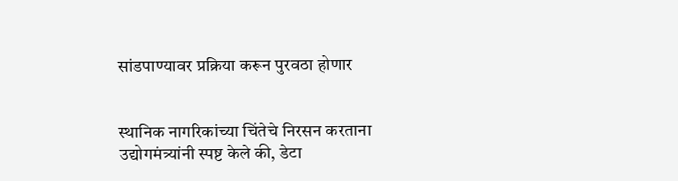सांडपाण्यावर प्रक्रिया करून पुरवठा होणार


स्थानिक नागरिकांच्या चिंतेचे निरसन करताना उद्योगमंत्र्यांनी स्पष्ट केले की, डेटा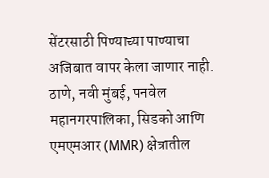सेंटरसाठी पिण्याच्या पाण्याचा अजिबात वापर केला जाणार नाही. ठाणे, नवी मुंबई, पनवेल महानगरपालिका, सिडको आणि एमएमआर (MMR) क्षेत्रातील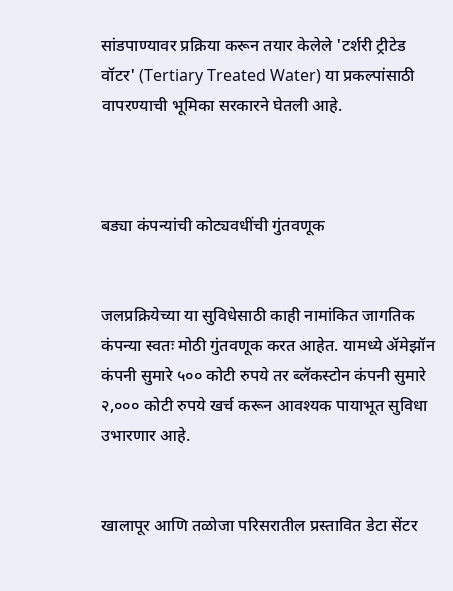सांडपाण्यावर प्रक्रिया करून तयार केलेले 'टर्शरी ट्रीटेड वॉटर' (Tertiary Treated Water) या प्रकल्पांसाठी वापरण्याची भूमिका सरकारने घेतली आहे.



बड्या कंपन्यांची कोट्यवधींची गुंतवणूक


जलप्रक्रियेच्या या सुविधेसाठी काही नामांकित जागतिक कंपन्या स्वतः मोठी गुंतवणूक करत आहेत. यामध्ये ॲमेझॉन कंपनी सुमारे ५०० कोटी रुपये तर ब्लॅकस्टोन कंपनी सुमारे २,००० कोटी रुपये खर्च करून आवश्यक पायाभूत सुविधा उभारणार आहे.


खालापूर आणि तळोजा परिसरातील प्रस्तावित डेटा सेंटर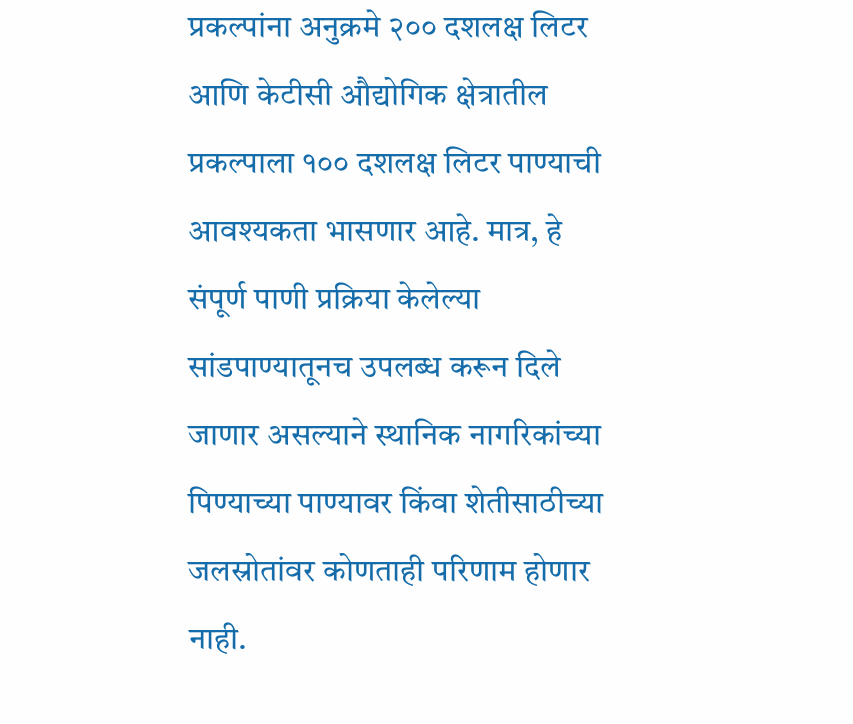प्रकल्पांना अनुक्रमे २०० दशलक्ष लिटर आणि केटीसी औद्योगिक क्षेत्रातील प्रकल्पाला १०० दशलक्ष लिटर पाण्याची आवश्यकता भासणार आहे. मात्र, हे संपूर्ण पाणी प्रक्रिया केलेल्या सांडपाण्यातूनच उपलब्ध करून दिले जाणार असल्याने स्थानिक नागरिकांच्या पिण्याच्या पाण्यावर किंवा शेतीसाठीच्या जलस्रोतांवर कोणताही परिणाम होणार नाही.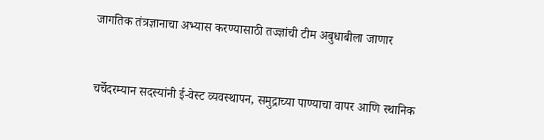जागतिक तंत्रज्ञानाचा अभ्यास करण्यासाठी तज्ज्ञांची टीम अबुधाबीला जाणार


चर्चेदरम्यान सदस्यांनी ई-वेस्ट व्यवस्थापन, समुद्राच्या पाण्याचा वापर आणि स्थानिक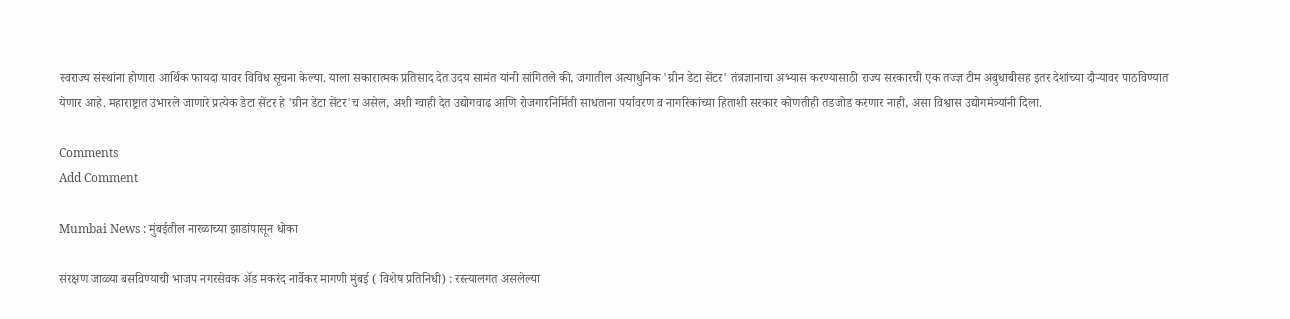स्वराज्य संस्थांना होणारा आर्थिक फायदा यावर विविध सूचना केल्या. याला सकारात्मक प्रतिसाद देत उदय सामंत यांनी सांगितले की, जगातील अत्याधुनिक 'ग्रीन डेटा सेंटर' तंत्रज्ञानाचा अभ्यास करण्यासाठी राज्य सरकारची एक तज्ज्ञ टीम अबुधाबीसह इतर देशांच्या दौऱ्यावर पाठविण्यात येणार आहे. महाराष्ट्रात उभारले जाणारे प्रत्येक डेटा सेंटर हे 'ग्रीन डेटा सेंटर'च असेल, अशी ग्वाही देत उद्योगवाढ आणि रोजगारनिर्मिती साधताना पर्यावरण व नागरिकांच्या हिताशी सरकार कोणतीही तडजोड करणार नाही, असा विश्वास उद्योगमंत्र्यांनी दिला.

Comments
Add Comment

Mumbai News : मुंबईतील नारळाच्या झाडांपासून धोका

संरक्षण जाळ्या बसविण्याची भाजप नगरसेवक अ‍ॅड मकरंद नार्वेकर मागणी मुंबई ( विशेष प्रतिनिधी) : रस्त्यालगत असलेल्या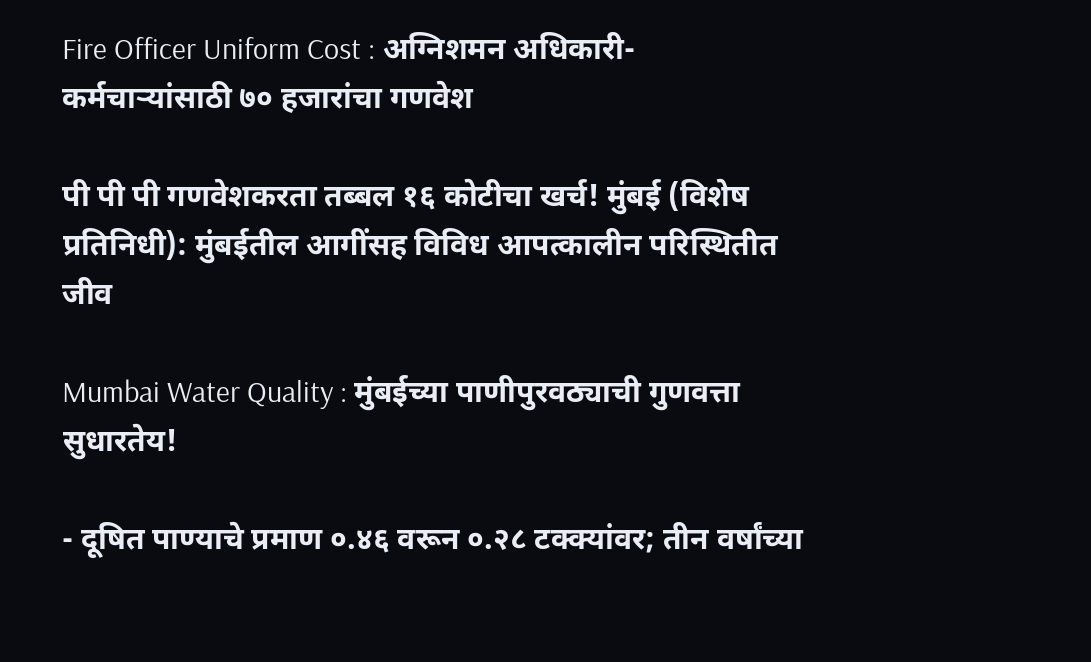Fire Officer Uniform Cost : अग्निशमन अधिकारी-कर्मचाऱ्यांसाठी ७० हजारांचा गणवेश

पी पी पी गणवेशकरता तब्बल १६ कोटीचा खर्च! मुंबई (विशेष प्रतिनिधी): मुंबईतील आगींसह विविध आपत्कालीन परिस्थितीत जीव

Mumbai Water Quality : मुंबईच्या पाणीपुरवठ्याची गुणवत्ता सुधारतेय!

- दूषित पाण्याचे प्रमाण ०.४६ वरून ०.२८ टक्क्यांवर; तीन वर्षांच्या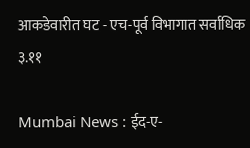आकडेवारीत घट - एच-पूर्व विभागात सर्वाधिक ३.११

Mumbai News : ईद-ए-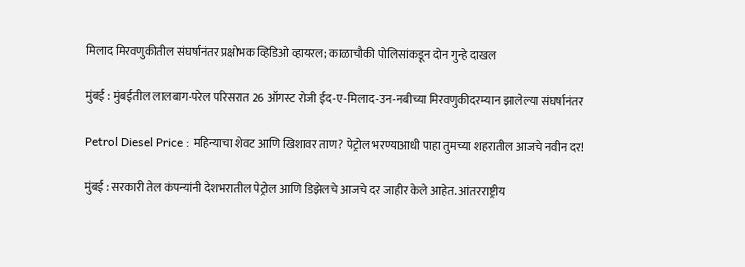मिलाद मिरवणुकीतील संघर्षानंतर प्रक्षोभक व्हिडिओ व्हायरल; काळाचौकी पोलिसांकडून दोन गुन्हे दाखल

मुंबई : मुंबईतील लालबाग-परेल परिसरात 26 ऑगस्ट रोजी ईद-ए-मिलाद-उन-नबीच्या मिरवणुकीदरम्यान झालेल्या संघर्षानंतर

Petrol Diesel Price : महिन्याचा शेवट आणि खिशावर ताण? पेट्रोल भरण्याआधी पाहा तुमच्या शहरातील आजचे नवीन दर!

मुंबई : सरकारी तेल कंपन्यांनी देशभरातील पेट्रोल आणि डिझेलचे आजचे दर जाहीर केले आहेत. आंतरराष्ट्रीय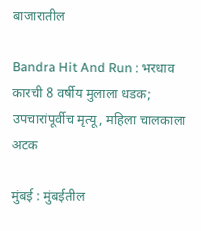बाजारातील

Bandra Hit And Run : भरधाव कारची 8 वर्षीय मुलाला धडक; उपचारांपूर्वीच मृत्यू, महिला चालकाला अटक

मुंबई : मुंबईतील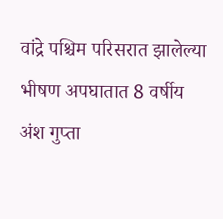वांद्रे पश्चिम परिसरात झालेल्या भीषण अपघातात 8 वर्षीय अंश गुप्ता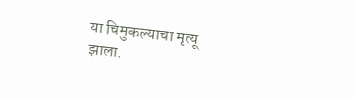या चिमुकल्याचा मृत्यू झाला.